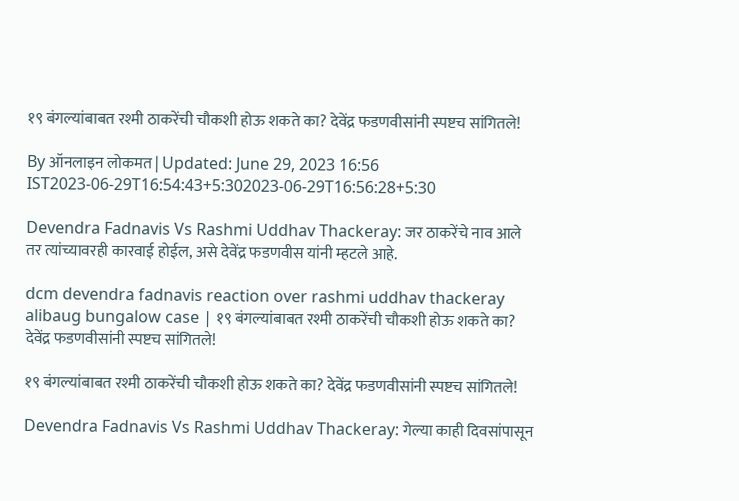१९ बंगल्यांबाबत रश्मी ठाकरेंची चौकशी होऊ शकते का? देवेंद्र फडणवीसांनी स्पष्टच सांगितले!

By ऑनलाइन लोकमत | Updated: June 29, 2023 16:56 IST2023-06-29T16:54:43+5:302023-06-29T16:56:28+5:30

Devendra Fadnavis Vs Rashmi Uddhav Thackeray: जर ठाकरेंचे नाव आले तर त्यांच्यावरही कारवाई होईल, असे देवेंद्र फडणवीस यांनी म्हटले आहे.

dcm devendra fadnavis reaction over rashmi uddhav thackeray alibaug bungalow case | १९ बंगल्यांबाबत रश्मी ठाकरेंची चौकशी होऊ शकते का? देवेंद्र फडणवीसांनी स्पष्टच सांगितले!

१९ बंगल्यांबाबत रश्मी ठाकरेंची चौकशी होऊ शकते का? देवेंद्र फडणवीसांनी स्पष्टच सांगितले!

Devendra Fadnavis Vs Rashmi Uddhav Thackeray: गेल्या काही दिवसांपासून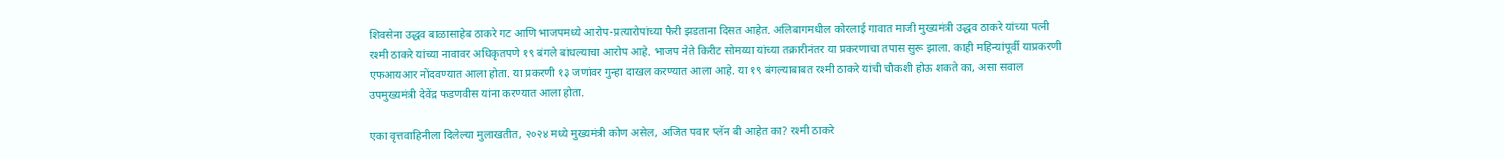शिवसेना उद्धव बाळासाहेब ठाकरे गट आणि भाजपमध्ये आरोप-प्रत्यारोपांच्या फैरी झडताना दिसत आहेत. अलिबागमधील कोरलाई गावात माजी मुख्यमंत्री उद्धव ठाकरे यांच्या पत्नी रश्मी ठाकरे यांच्या नावावर अधिकृतपणे १९ बंगले बांधल्याचा आरोप आहे. भाजप नेते किरीट सोमय्या यांच्या तक्रारीनंतर या प्रकरणाचा तपास सुरू झाला. काही महिन्यांपूर्वी याप्रकरणी एफआयआर नोंदवण्यात आला होता. या प्रकरणी १३ जणांवर गुन्हा दाखल करण्यात आला आहे. या १९ बंगल्याबाबत रश्मी ठाकरे यांची चौकशी होऊ शकते का, असा सवाल उपमुख्यमंत्री देवेंद्र फडणवीस यांना करण्यात आला होता.

एका वृत्तवाहिनीला दिलेल्या मुलाखतीत, २०२४ मध्ये मुख्यमंत्री कोण असेल, अजित पवार प्लॅन बी आहेत का? रश्मी ठाकरे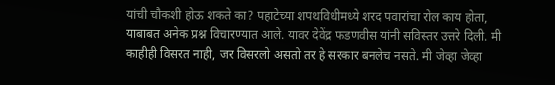यांची चौकशी होऊ शकते का? पहाटेच्या शपथविधीमध्ये शरद पवारांचा रोल काय होता, याबाबत अनेक प्रश्न विचारण्यात आले. यावर देवेंद्र फडणवीस यांनी सविस्तर उत्तरे दिली. मी काहीही विसरत नाही, जर विसरलो असतो तर हे सरकार बनलेच नसते. मी जेव्हा जेव्हा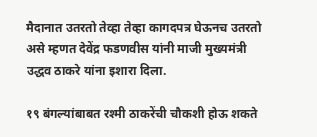मैदानात उतरतो तेव्हा तेव्हा कागदपत्र घेऊनच उतरतो असे म्हणत देवेंद्र फडणवीस यांनी माजी मुख्यमंत्री उद्धव ठाकरे यांना इशारा दिला.

१९ बंगल्यांबाबत रश्मी ठाकरेंची चौकशी होऊ शकते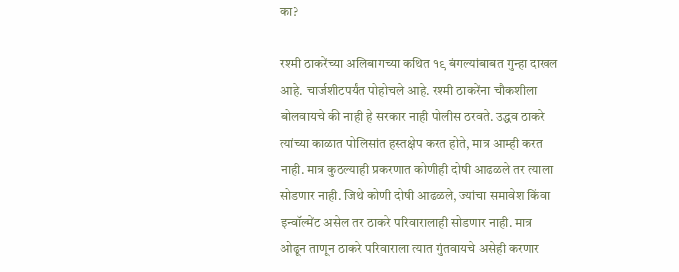का?

रश्मी ठाकरेंच्या अलिबागच्या कथित १९ बंगल्यांबाबत गुन्हा दाखल आहे. चार्जशीटपर्यंत पोहोचले आहे. रश्मी ठाकरेंना चौकशीला बोलवायचे की नाही हे सरकार नाही पोलीस ठरवते. उद्धव ठाकरे त्यांच्या काळात पोलिसांत हस्तक्षेप करत होते, मात्र आम्ही करत नाही. मात्र कुठल्याही प्रकरणात कोणीही दोषी आढळले तर त्याला सोडणार नाही. जिथे कोणी दोषी आढळले, ज्यांचा समावेश किंवा इन्वॉल्मेंट असेल तर ठाकरे परिवारालाही सोडणार नाही. मात्र ओढून ताणून ठाकरे परिवाराला त्यात गुंतवायचे असेही करणार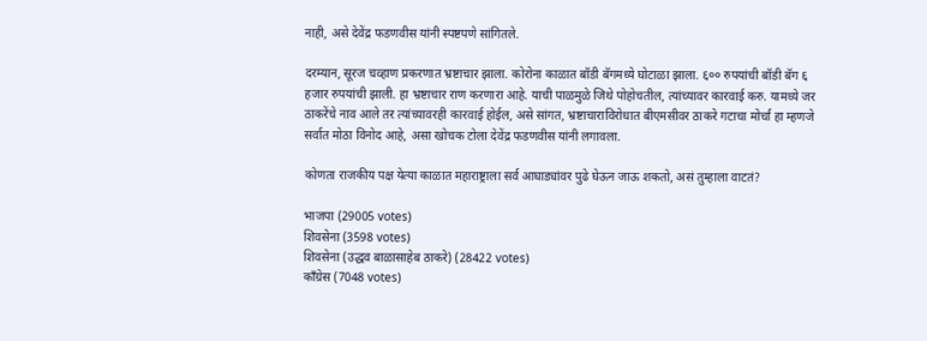नाही, असे देवेंद्र फडणवीस यांनी स्पष्टपणे सांगितले.

दरम्यान, सूरज चव्हाण प्रकरणात भ्रष्टाचार झाला. कोरोना काळात बॉडी बॅगमध्ये घोटाळा झाला. ६०० रुपयांची बॉडी बॅग ६ हजार रुपयांची झाली. हा भ्रष्टाचार राण करणारा आहे. याची पाळमुळे जिथे पोहोचतील, त्यांच्यावर कारवाई करु. यामध्ये जर ठाकरेंचे नाव आले तर त्यांच्यावरही कारवाई होईल, असे सांगत, भ्रष्टाचाराविरोधात बीएमसीवर ठाकरे गटाचा मोर्चा हा म्हणजे सर्वात मोठा विनोद आहे, असा खोचक टोला देवेंद्र फडणवीस यांनी लगावला.

कोणता राजकीय पक्ष येत्या काळात महाराष्ट्राला सर्व आघाड्यांवर पुढे घेऊन जाऊ शकतो, असं तुम्हाला वाटतं?

भाजपा (29005 votes)
शिवसेना (3598 votes)
शिवसेना (उद्धव बाळासाहेब ठाकरे) (28422 votes)
काँग्रेस (7048 votes)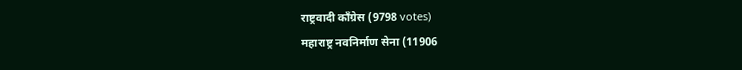राष्ट्रवादी काँग्रेस (9798 votes)
महाराष्ट्र नवनिर्माण सेना (11906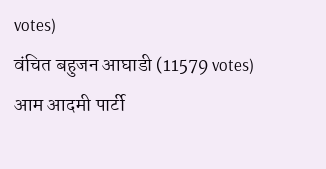votes)
वंचित बहुजन आघाडी (11579 votes)
आम आदमी पार्टी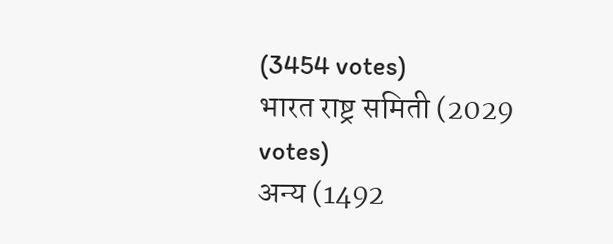(3454 votes)
भारत राष्ट्र समिती (2029 votes)
अन्य (1492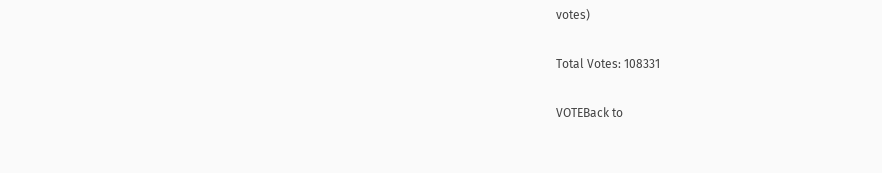votes)

Total Votes: 108331

VOTEBack to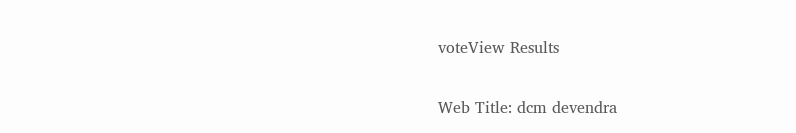voteView Results

Web Title: dcm devendra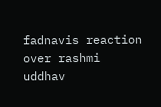fadnavis reaction over rashmi uddhav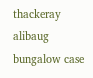thackeray alibaug bungalow case